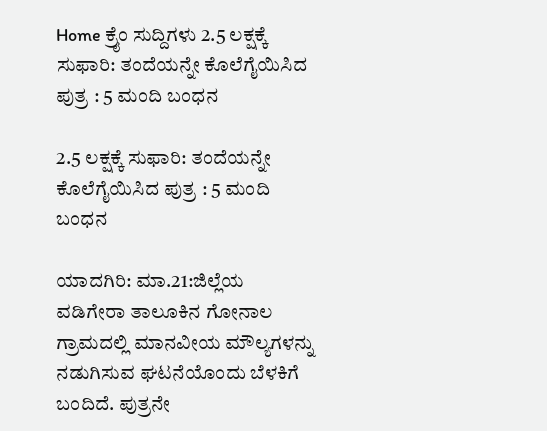Home ಕ್ರೈಂ ಸುದ್ದಿಗಳು 2.5 ಲಕ್ಷಕ್ಕೆ ಸುಫಾರಿ: ತಂದೆಯನ್ನೇ ಕೊಲೆಗೈಯಿಸಿದ ಪುತ್ರ : 5 ಮಂದಿ ಬಂಧನ

2.5 ಲಕ್ಷಕ್ಕೆ ಸುಫಾರಿ: ತಂದೆಯನ್ನೇ ಕೊಲೆಗೈಯಿಸಿದ ಪುತ್ರ : 5 ಮಂದಿ ಬಂಧನ

ಯಾದಗಿರಿ: ಮಾ.21:ಜಿಲ್ಲೆಯ ವಡಿಗೇರಾ ತಾಲೂಕಿನ ಗೋನಾಲ ಗ್ರಾಮದಲ್ಲಿ ಮಾನವೀಯ ಮೌಲ್ಯಗಳನ್ನು ನಡುಗಿಸುವ ಘಟನೆಯೊಂದು ಬೆಳಕಿಗೆ ಬಂದಿದೆ. ಪುತ್ರನೇ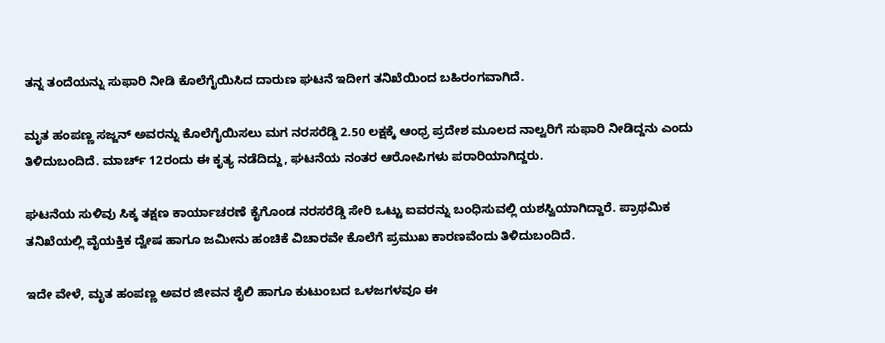ತನ್ನ ತಂದೆಯನ್ನು ಸುಫಾರಿ ನೀಡಿ ಕೊಲೆಗೈಯಿಸಿದ ದಾರುಣ ಘಟನೆ ಇದೀಗ ತನಿಖೆಯಿಂದ ಬಹಿರಂಗವಾಗಿದೆ.

ಮೃತ ಹಂಪಣ್ಣ ಸಜ್ಜನ್ ಅವರನ್ನು ಕೊಲೆಗೈಯಿಸಲು ಮಗ ನರಸರೆಡ್ಡಿ 2.50 ಲಕ್ಷಕ್ಕೆ ಆಂಧ್ರ ಪ್ರದೇಶ ಮೂಲದ ನಾಲ್ವರಿಗೆ ಸುಫಾರಿ ನೀಡಿದ್ದನು ಎಂದು ತಿಳಿದುಬಂದಿದೆ. ಮಾರ್ಚ್ 12ರಂದು ಈ ಕೃತ್ಯ ನಡೆದಿದ್ದು, ಘಟನೆಯ ನಂತರ ಆರೋಪಿಗಳು ಪರಾರಿಯಾಗಿದ್ದರು.

ಘಟನೆಯ ಸುಳಿವು ಸಿಕ್ಕ ತಕ್ಷಣ ಕಾರ್ಯಾಚರಣೆ ಕೈಗೊಂಡ ನರಸರೆಡ್ಡಿ ಸೇರಿ ಒಟ್ಟು ಐವರನ್ನು ಬಂಧಿಸುವಲ್ಲಿ ಯಶಸ್ವಿಯಾಗಿದ್ದಾರೆ. ಪ್ರಾಥಮಿಕ ತನಿಖೆಯಲ್ಲಿ ವೈಯಕ್ತಿಕ ದ್ವೇಷ ಹಾಗೂ ಜಮೀನು ಹಂಚಿಕೆ ವಿಚಾರವೇ ಕೊಲೆಗೆ ಪ್ರಮುಖ ಕಾರಣವೆಂದು ತಿಳಿದುಬಂದಿದೆ.

ಇದೇ ವೇಳೆ, ಮೃತ ಹಂಪಣ್ಣ ಅವರ ಜೀವನ ಶೈಲಿ ಹಾಗೂ ಕುಟುಂಬದ ಒಳಜಗಳವೂ ಈ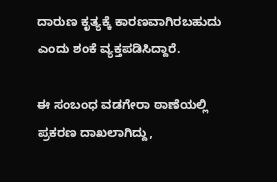ದಾರುಣ ಕೃತ್ಯಕ್ಕೆ ಕಾರಣವಾಗಿರಬಹುದು ಎಂದು ಶಂಕೆ ವ್ಯಕ್ತಪಡಿಸಿದ್ದಾರೆ.

ಈ ಸಂಬಂಧ ವಡಗೇರಾ ಠಾಣೆಯಲ್ಲಿ ಪ್ರಕರಣ ದಾಖಲಾಗಿದ್ದು,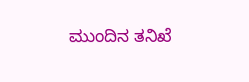ಮುಂದಿನ ತನಿಖೆ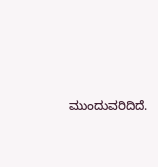ಮುಂದುವರಿದಿದೆ.